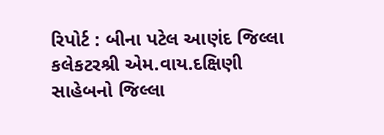રિપોર્ટ : બીના પટેલ આણંદ જિલ્લા કલેકટરશ્રી એમ.વાય.દક્ષિણી સાહેબનો જિલ્લા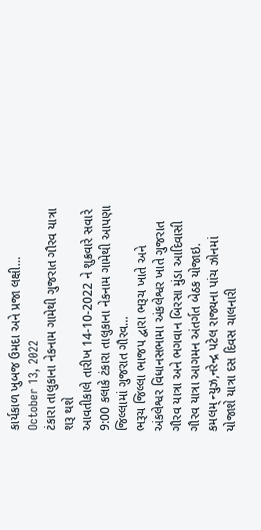કાર્યકાળ ખુબજ ઉમદા અને પ્રજા લક્ષી…
October 13, 2022
ટંકારા તાલુકાના નેકનામ ગામેથી ગુજરાત ગૌરવ યાત્રા શરૂ થશે
આવતીકાલે તારીખ 14-10-2022 ને શુક્રવારે સવારે 9:00 કલાકે ટંકારા તાલુકાના નેકનામ ગામેથી આપણા જિલ્લામાં ગુજરાત ગૌરવ…
ભરૂચ જિલ્લા ભાજપ દ્વારા ભરૂચ ખાતે અને અંકલેશ્વર વિધાનસભામા અંકલેશ્વર ખાતે ગુજરાત ગૌરવ યાત્રા અને ભગવાન બિરસા મુંડા આદિવાસી ગૌરવ યાત્રા આગમન અંતર્ગત બેઠક યોજાઇ.
કમલમ્ ન્યુઝ,નરેન્દ્ર પટેલ રાજ્યના પાંચ ઝોનમાં યોજાશે યાત્રા દસ દિવસ ચાલનારી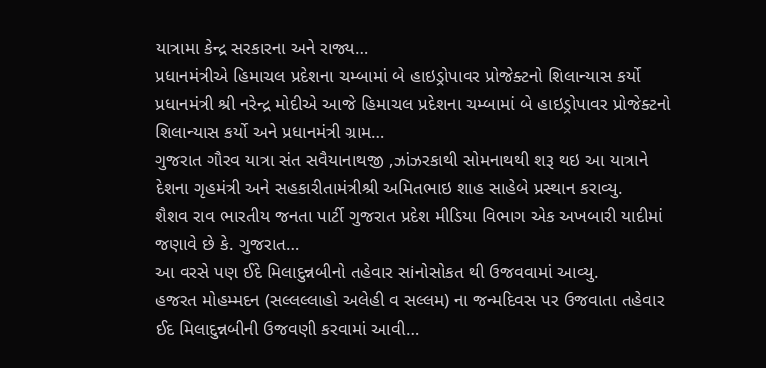યાત્રામા કેન્દ્ર સરકારના અને રાજ્ય…
પ્રધાનમંત્રીએ હિમાચલ પ્રદેશના ચમ્બામાં બે હાઇડ્રોપાવર પ્રોજેક્ટનો શિલાન્યાસ કર્યો
પ્રધાનમંત્રી શ્રી નરેન્દ્ર મોદીએ આજે હિમાચલ પ્રદેશના ચમ્બામાં બે હાઇડ્રોપાવર પ્રોજેક્ટનો શિલાન્યાસ કર્યો અને પ્રધાનમંત્રી ગ્રામ…
ગુજરાત ગૌરવ યાત્રા સંત સવૈયાનાથજી ,ઝાંઝરકાથી સોમનાથથી શરૂ થઇ આ યાત્રાને દેશના ગૃહમંત્રી અને સહકારીતામંત્રીશ્રી અમિતભાઇ શાહ સાહેબે પ્રસ્થાન કરાવ્યુ.
શૈશવ રાવ ભારતીય જનતા પાર્ટી ગુજરાત પ્રદેશ મીડિયા વિભાગ એક અખબારી યાદીમાં જણાવે છે કે. ગુજરાત…
આ વરસે પણ ઈદે મિલાદુન્નબીનો તહેવાર સiનોસોકત થી ઉજવવામાં આવ્યુ.
હજરત મોહમ્મદન (સલ્લલ્લાહો અલેહી વ સલ્લમ) ના જન્મદિવસ પર ઉજવાતા તહેવાર ઈદ મિલાદુન્નબીની ઉજવણી કરવામાં આવી…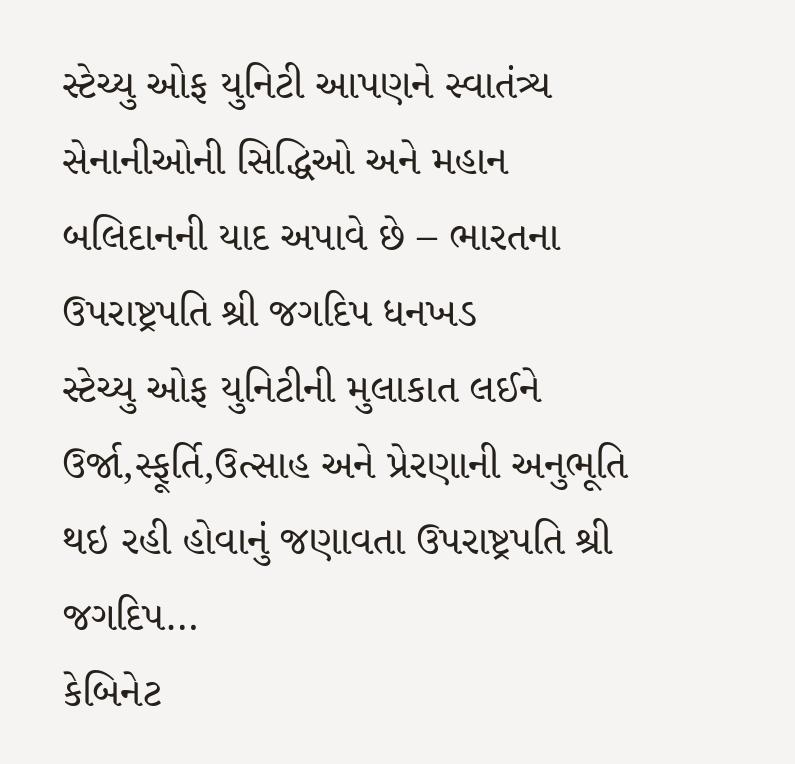સ્ટેચ્યુ ઓફ યુનિટી આપણને સ્વાતંત્ર્ય સેનાનીઓની સિદ્ધિઓ અને મહાન બલિદાનની યાદ અપાવે છે – ભારતના ઉપરાષ્ટ્રપતિ શ્રી જગદિપ ધનખડ
સ્ટેચ્યુ ઓફ યુનિટીની મુલાકાત લઈને ઉર્જા,સ્ફૂર્તિ,ઉત્સાહ અને પ્રેરણાની અનુભૂતિ થઇ રહી હોવાનું જણાવતા ઉપરાષ્ટ્રપતિ શ્રી જગદિપ…
કેબિનેટ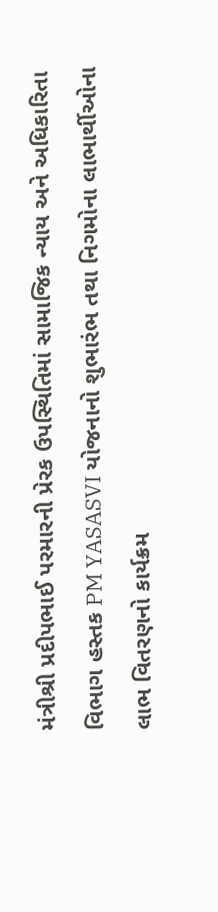મંત્રીશ્રી પ્રદીપભાઈ પરમારની પ્રેરક ઉપસ્થિતિમાં સામાજિક ન્યાય અને અધિકારિતા વિભાગ હસ્તક PM YASASVI યોજનાનો શુભારંભ તથા નિગમોના લાભાર્થીઓના લાભ વિતરણનો કાર્યક્રમ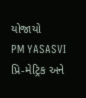યોજાયો
PM YASASVI પ્રિ-મેટ્રિક અને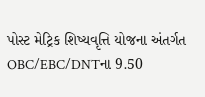પોસ્ટ મેટ્રિક શિષ્યવૃત્તિ યોજના અંતર્ગત OBC/EBC/DNTના 9.50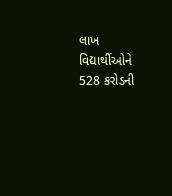લાખ વિદ્યાર્થીઓને 528 કરોડની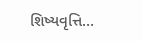શિષ્યવૃત્તિ…